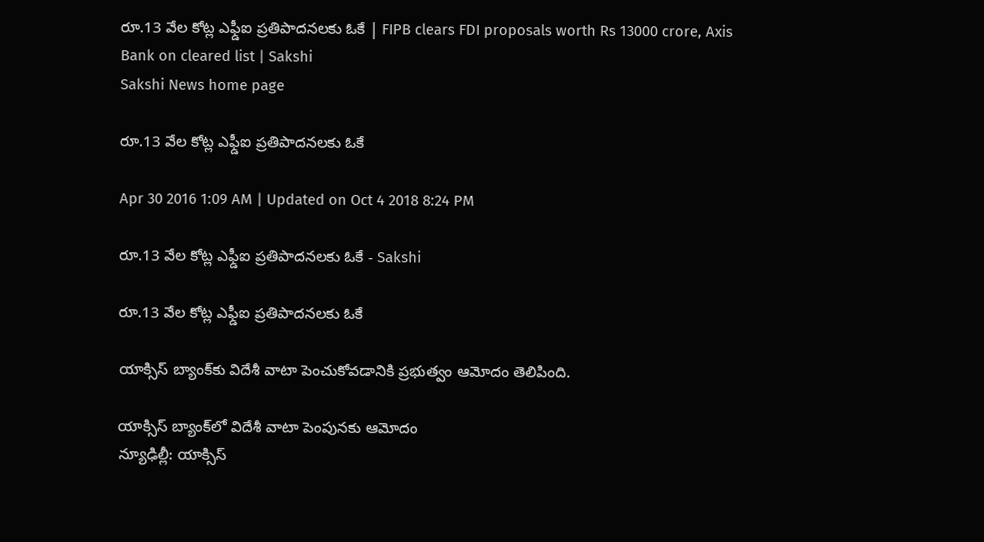రూ.13 వేల కోట్ల ఎఫ్డీఐ ప్రతిపాదనలకు ఓకే | FIPB clears FDI proposals worth Rs 13000 crore, Axis Bank on cleared list | Sakshi
Sakshi News home page

రూ.13 వేల కోట్ల ఎఫ్డీఐ ప్రతిపాదనలకు ఓకే

Apr 30 2016 1:09 AM | Updated on Oct 4 2018 8:24 PM

రూ.13 వేల కోట్ల ఎఫ్డీఐ ప్రతిపాదనలకు ఓకే - Sakshi

రూ.13 వేల కోట్ల ఎఫ్డీఐ ప్రతిపాదనలకు ఓకే

యాక్సిస్ బ్యాంక్‌కు విదేశీ వాటా పెంచుకోవడానికి ప్రభుత్వం ఆమోదం తెలిపింది.

యాక్సిస్ బ్యాంక్‌లో విదేశీ వాటా పెంపునకు ఆమోదం
న్యూఢిల్లీ: యాక్సిస్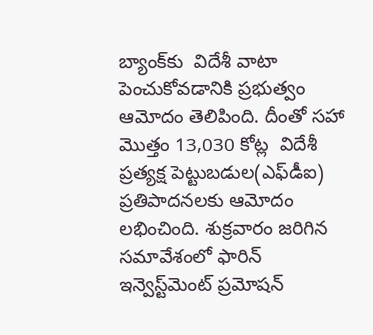బ్యాంక్‌కు  విదేశీ వాటా పెంచుకోవడానికి ప్రభుత్వం ఆమోదం తెలిపింది. దీంతో సహా మొత్తం 13,030 కోట్ల  విదేశీ ప్రత్యక్ష పెట్టుబడుల(ఎఫ్‌డీఐ) ప్రతిపాదనలకు ఆమోదం లభించింది. శుక్రవారం జరిగిన సమావేశంలో ఫారిన్ ఇన్వెస్ట్‌మెంట్ ప్రమోషన్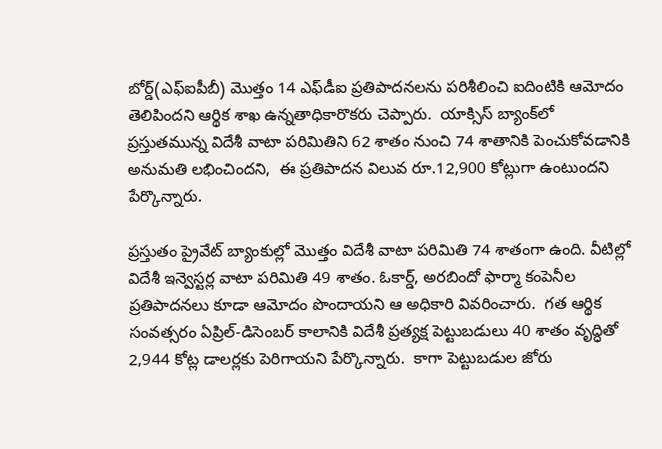బోర్డ్(ఎఫ్‌ఐపీబీ) మొత్తం 14 ఎఫ్‌డీఐ ప్రతిపాదనలను పరిశీలించి ఐదింటికి ఆమోదం తెలిపిందని ఆర్థిక శాఖ ఉన్నతాధికారొకరు చెప్పారు.  యాక్సిస్ బ్యాంక్‌లో ప్రస్తుతమున్న విదేశీ వాటా పరిమితిని 62 శాతం నుంచి 74 శాతానికి పెంచుకోవడానికి అనుమతి లభించిందని,  ఈ ప్రతిపాదన విలువ రూ.12,900 కోట్లుగా ఉంటుందని పేర్కొన్నారు.

ప్రస్తుతం ప్రైవేట్ బ్యాంకుల్లో మొత్తం విదేశీ వాటా పరిమితి 74 శాతంగా ఉంది. వీటిల్లో విదేశీ ఇన్వెస్టర్ల వాటా పరిమితి 49 శాతం. ఓకార్డ్, అరబిందో ఫార్మా కంపెనీల ప్రతిపాదనలు కూడా ఆమోదం పొందాయని ఆ అధికారి వివరించారు.  గత ఆర్థిక సంవత్సరం ఏప్రిల్-డిసెంబర్ కాలానికి విదేశీ ప్రత్యక్ష పెట్టుబడులు 40 శాతం వృద్ధితో 2,944 కోట్ల డాలర్లకు పెరిగాయని పేర్కొన్నారు.  కాగా పెట్టుబడుల జోరు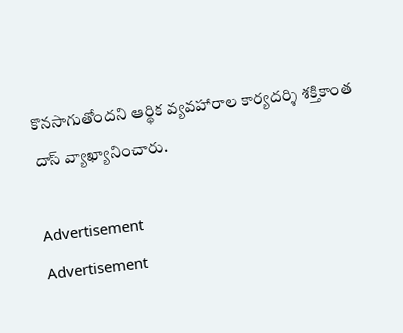కొనసాగుతోందని ఆర్థిక వ్యవహారాల కార్యదర్శి శక్తికాంత దాస్ వ్యాఖ్యానించారు.

Advertisement
Advertisement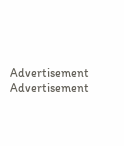Advertisement
Advertisement